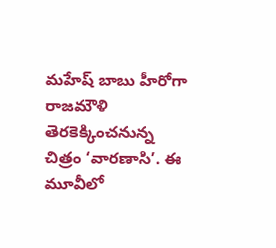మహేష్ బాబు హీరోగా రాజమౌళి తెరకెక్కించనున్న చిత్రం ‘వారణాసి’. ఈ మూవీలో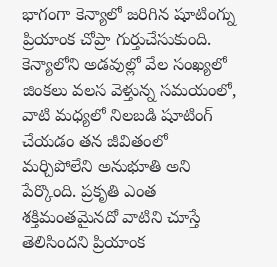భాగంగా కెన్యాలో జరిగిన షూటింగ్ను ప్రియాంక చోప్రా గుర్తుచేసుకుంది. కెన్యాలోని అడవుల్లో వేల సంఖ్యలో జింకలు వలస వెళ్తున్న సమయంలో, వాటి మధ్యలో నిలబడి షూటింగ్ చేయడం తన జీవితంలో మర్చిపోలేని అనుభూతి అని పేర్కొంది. ప్రకృతి ఎంత శక్తిమంతమైనదో వాటిని చూస్తే తెలిసిందని ప్రియాంక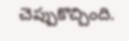చెప్పుకొచ్చింది.